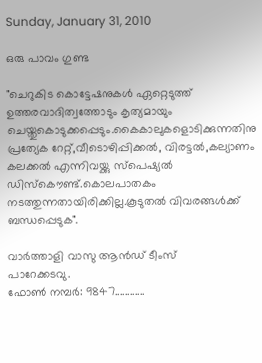Sunday, January 31, 2010

ഒരു പാവം ഗുണ്ട

"ചെറുകിട കൊട്ടേഷനുകള്‍ ഏറ്റെടുത്ത് ഉത്തരവാദിത്വത്തോടും കൃത്യമായും ചെയ്തുകൊടുക്കപ്പെടും.കൈകാലുകളൊടിക്കുന്നതിനു പ്രത്യേക റേറ്റ്,വീടൊഴിപ്പിക്കല്‍, വിരട്ടല്‍,കല്യാണം കലക്കല്‍ എന്നിവയ്ക്കു സ്പെഷ്യല്‍ ഡിസ്കൌണ്ട്.കൊലപാതകം നടത്തുന്നതായിരിക്കില്ല.കൂടുതല്‍ വിവരങ്ങള്‍ക്ക് ബന്ധപ്പെടുക".

വാര്‍ത്താളി വാസു ആന്‍ഡ് ടീംസ്
പാറേക്കടവു.
ഫോണ്‍ നമ്പര്‍: 9847............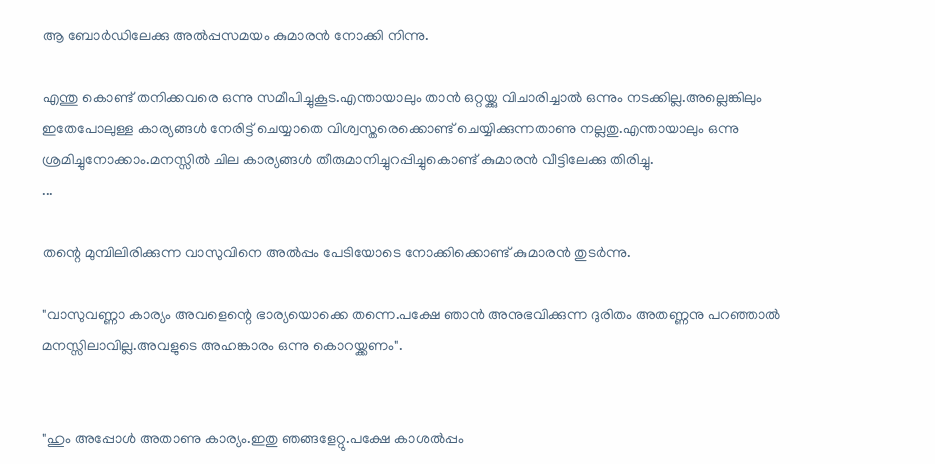ആ ബോര്‍ഡിലേക്കു അല്‍പ്പസമയം കുമാരന്‍ നോക്കി നിന്നു.

എന്തു കൊണ്ട് തനിക്കവരെ ഒന്നു സമീപിച്ചുകൂട.എന്തായാലും താന്‍ ഒറ്റയ്ക്കു വിചാരിച്ചാല്‍ ഒന്നും നടക്കില്ല.അല്ലെങ്കിലും ഇതേപോലുള്ള കാര്യങ്ങള്‍ നേരിട്ട് ചെയ്യാതെ വിശ്വസ്തരെക്കൊണ്ട് ചെയ്യിക്കുന്നതാണു നല്ലതു.എന്തായാലും ഒന്നു ശ്രമിച്ചുനോക്കാം.മനസ്സില്‍ ചില കാര്യങ്ങള്‍ തീരുമാനിച്ചുറപ്പിച്ചുകൊണ്ട് കുമാരന്‍ വീട്ടിലേക്കു തിരിച്ചു.
...

തന്റെ മുമ്പിലിരിക്കുന്ന വാസുവിനെ അല്‍പ്പം പേടിയോടെ നോക്കിക്കൊണ്ട് കുമാരന്‍ തുടര്‍ന്നു.

"വാസുവണ്ണാ കാര്യം അവളെന്റെ ഭാര്യയൊക്കെ തന്നെ.പക്ഷേ ഞാന്‍ അനുഭവിക്കുന്ന ദുരിതം അതണ്ണനു പറഞ്ഞാല്‍ മനസ്സിലാവില്ല.അവളുടെ അഹങ്കാരം ഒന്നു കൊറയ്ക്കണം".


"ഹും അപ്പോള്‍ അതാണു കാര്യം.ഇതു ഞങ്ങളേറ്റു.പക്ഷേ കാശല്‍പ്പം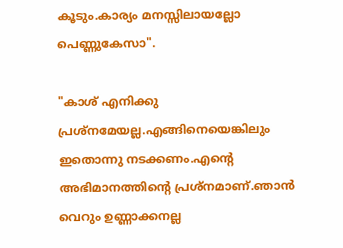കൂടും.കാര്യം മനസ്സിലായല്ലോ പെണ്ണുകേസാ".

"കാശ് എനിക്കു പ്രശ്നമേയല്ല.എങ്ങിനെയെങ്കിലും ഇതൊന്നു നടക്കണം.എന്റെ അഭിമാനത്തിന്റെ പ്രശ്നമാണ്.ഞാന്‍ വെറും ഉണ്ണാക്കനല്ല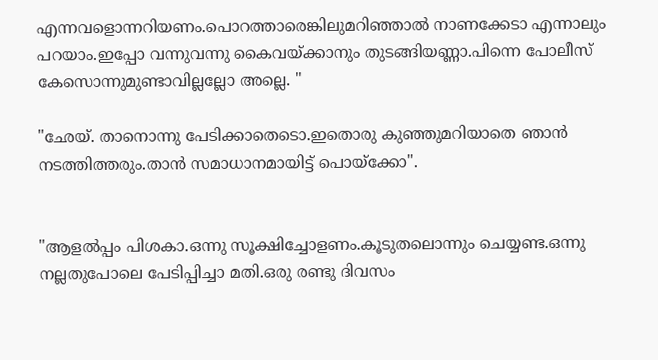എന്നവളൊന്നറിയണം.പൊറത്താരെങ്കിലുമറിഞ്ഞാല്‍ നാണക്കേടാ എന്നാലും പറയാം.ഇപ്പോ വന്നുവന്നു കൈവയ്ക്കാനും തുടങ്ങിയണ്ണാ.പിന്നെ പോലീസ് കേസൊന്നുമുണ്ടാവില്ലല്ലോ അല്ലെ. "

"ഛേയ്. താനൊന്നു പേടിക്കാതെടൊ.ഇതൊരു കുഞ്ഞുമറിയാതെ ഞാന്‍ നടത്തിത്തരും.താന്‍ സമാധാനമായിട്ട് പൊയ്ക്കോ".


"ആളല്‍പ്പം പിശകാ.ഒന്നു സൂക്ഷിച്ചോളണം.കൂടുതലൊന്നും ചെയ്യണ്ട.ഒന്നു നല്ലതുപോലെ പേടിപ്പിച്ചാ മതി.ഒരു രണ്ടു ദിവസം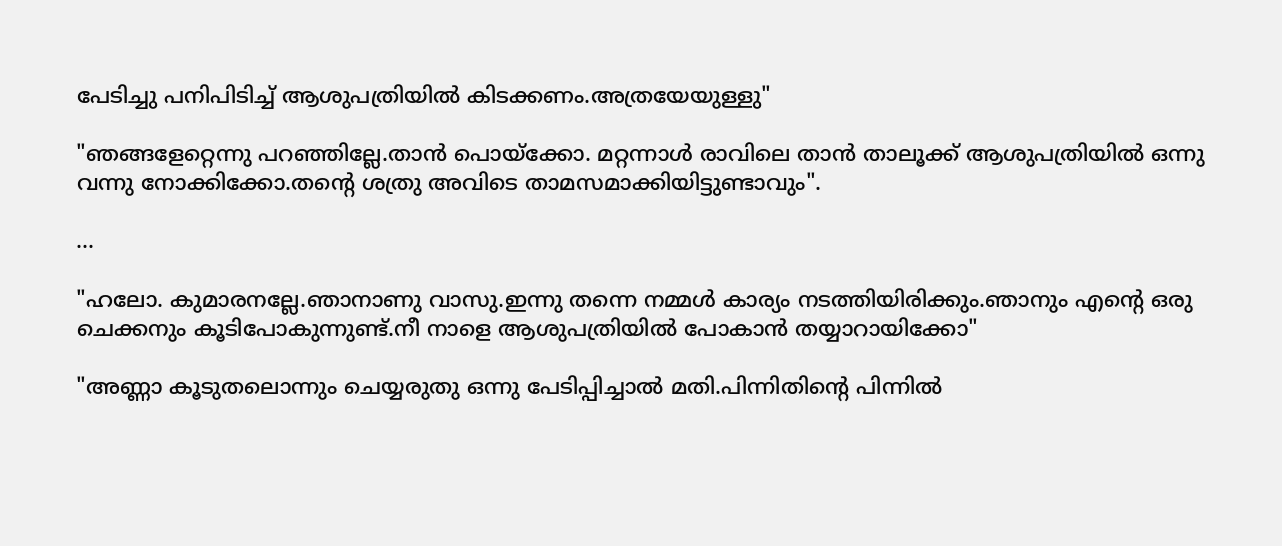പേടിച്ചു പനിപിടിച്ച് ആശുപത്രിയില്‍ കിടക്കണം.അത്രയേയുള്ളു"

"ഞങ്ങളേറ്റെന്നു പറഞ്ഞില്ലേ.താന്‍ പൊയ്ക്കോ. മറ്റന്നാള്‍ രാവിലെ താന്‍ താലൂക്ക് ആശുപത്രിയില്‍ ഒന്നു വന്നു നോക്കിക്കോ.തന്റെ ശത്രു അവിടെ താമസമാക്കിയിട്ടുണ്ടാവും".

...

"ഹലോ. കുമാരനല്ലേ.ഞാനാണു വാസു.ഇന്നു തന്നെ നമ്മള്‍ കാര്യം നടത്തിയിരിക്കും.ഞാനും എന്റെ ഒരു ചെക്കനും കൂടിപോകുന്നുണ്ട്.നീ നാളെ ആശുപത്രിയില്‍ പോകാന്‍ തയ്യാറായിക്കോ"

"അണ്ണാ കൂടുതലൊന്നും ചെയ്യരുതു ഒന്നു പേടിപ്പിച്ചാല്‍ മതി.പിന്നിതിന്റെ പിന്നില്‍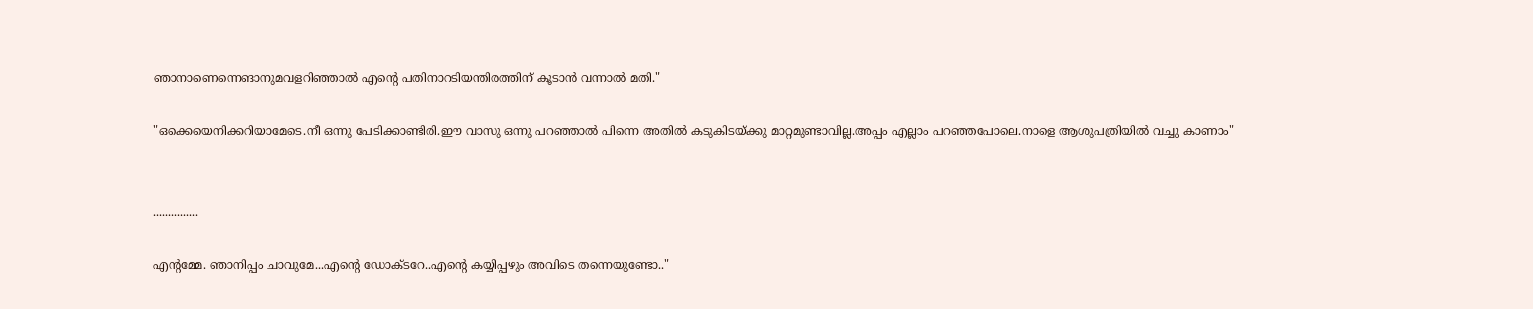ഞാനാണെന്നെങാനുമവളറിഞ്ഞാല്‍ എന്റെ പതിനാറടിയന്തിരത്തിന് കൂടാന്‍ വന്നാല്‍ മതി."

"ഒക്കെയെനിക്കറിയാമേടെ.നീ ഒന്നു പേടിക്കാണ്ടിരി.ഈ വാസു ഒന്നു പറഞ്ഞാല്‍ പിന്നെ അതില്‍ കടുകിടയ്ക്കു മാറ്റമുണ്ടാവില്ല.അപ്പം എല്ലാം പറഞ്ഞപോലെ.നാളെ ആശുപത്രിയില്‍ വച്ചു കാണാം"


...............

എന്റമ്മേ. ഞാനിപ്പം ചാവുമേ...എന്റെ ഡോക്ടറേ..എന്റെ കയ്യിപ്പഴും അവിടെ തന്നെയുണ്ടോ.."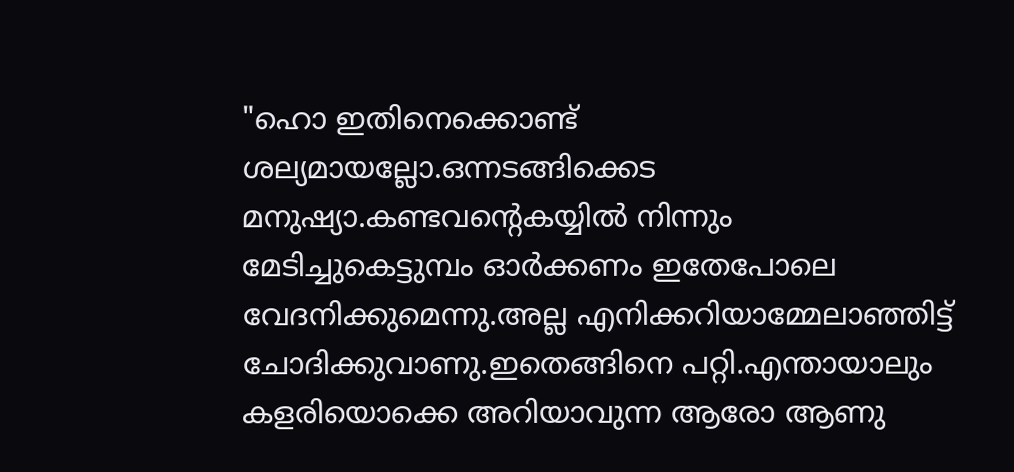"ഹൊ ഇതിനെക്കൊണ്ട് ശല്യമായല്ലോ.ഒന്നടങ്ങിക്കെട മനുഷ്യാ.കണ്ടവന്റെകയ്യില്‍ നിന്നും മേടിച്ചുകെട്ടുമ്പം ഓര്‍ക്കണം ഇതേപോലെ വേദനിക്കുമെന്നു.അല്ല എനിക്കറിയാമ്മേലാഞ്ഞിട്ട് ചോദിക്കുവാണു.ഇതെങ്ങിനെ പറ്റി.എന്തായാലും കളരിയൊക്കെ അറിയാവുന്ന ആരോ ആണു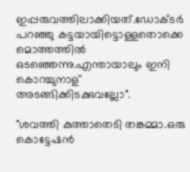ഇപ്പരുവത്തിലാക്കിയത്.ഡോക്ടര്‍ പറഞ്ഞു കട്ടയായിട്ടൊള്ളതൊക്കെ മൊത്തത്തില്‍ ഒടഞ്ഞെന്നു.എന്തായാലും ഇനി കൊറച്ചുനാള് അടങ്ങിക്കിടക്കുവല്ലോ".

"ശവത്തി കുത്താതെടി തങ്കമ്മാ.ഒരു കൊട്ടേഷന്‍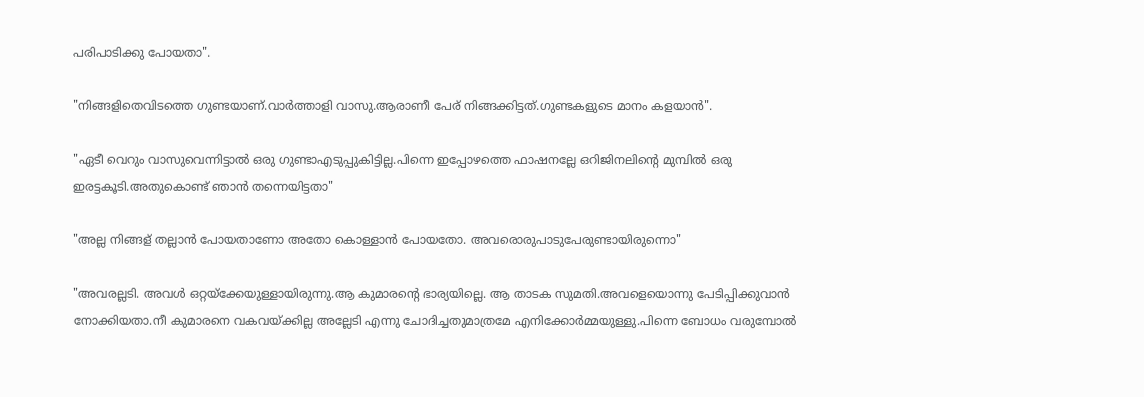പരിപാടിക്കു പോയതാ".

"നിങ്ങളിതെവിടത്തെ ഗുണ്ടയാണ്.വാര്‍ത്താളി വാസു.ആരാണീ പേര് നിങ്ങക്കിട്ടത്.ഗുണ്ടകളുടെ മാനം കളയാന്‍".

"ഏടീ വെറും വാസുവെന്നിട്ടാല്‍ ഒരു ഗുണ്ടാഎടുപ്പുകിട്ടില്ല.പിന്നെ ഇപ്പോഴത്തെ ഫാഷനല്ലേ ഒറിജിനലിന്റെ മുമ്പില്‍ ഒരു ഇരട്ടകൂടി.അതുകൊണ്ട് ഞാന്‍ തന്നെയിട്ടതാ"

"അല്ല നിങ്ങള് തല്ലാന്‍ പോയതാണോ അതോ കൊള്ളാന്‍ പോയതോ. അവരൊരുപാടുപേരുണ്ടായിരുന്നൊ"

"അവരല്ലടി. അവള്‍ ഒറ്റയ്ക്കേയുള്ളായിരുന്നു.ആ കുമാരന്റെ ഭാര്യയില്ലെ. ആ താടക സുമതി.അവളെയൊന്നു പേടിപ്പിക്കുവാന്‍ നോക്കിയതാ.നീ കുമാരനെ വകവയ്ക്കില്ല അല്ലേടി എന്നു ചോദിച്ചതുമാത്രമേ എനിക്കോര്‍മ്മയുള്ളു.പിന്നെ ബോധം വരുമ്പോല്‍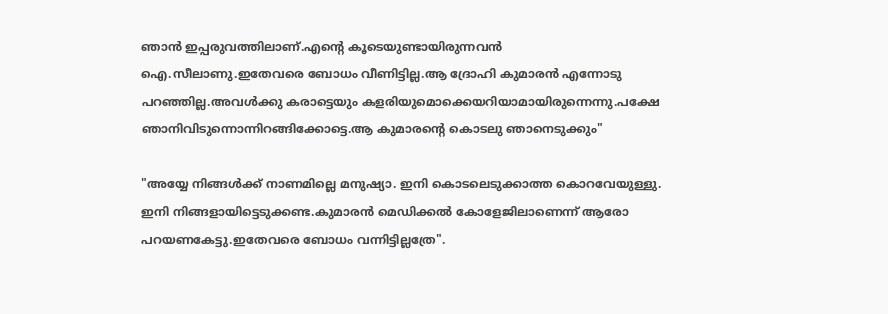ഞാന്‍ ഇപ്പരുവത്തിലാണ്.എന്റെ കൂടെയുണ്ടായിരുന്നവന്‍ ഐ.സീലാണു.ഇതേവരെ ബോധം വീണിട്ടില്ല.ആ ദ്രോഹി കുമാരന്‍ എന്നോടു പറഞ്ഞില്ല.അവള്‍ക്കു കരാട്ടെയും കളരിയുമൊക്കെയറിയാമായിരുന്നെന്നു.പക്ഷേ ഞാനിവിടുന്നൊന്നിറങ്ങിക്കോട്ടെ.ആ കുമാരന്റെ കൊടലു ഞാനെടുക്കും"

"അയ്യേ നിങ്ങള്‍ക്ക് നാണമില്ലെ മനുഷ്യാ. ഇനി കൊടലെടുക്കാത്ത കൊറവേയുള്ളു. ഇനി നിങ്ങളായിട്ടെടുക്കണ്ട.കുമാരന്‍ മെഡിക്കല്‍ കോളേജിലാണെന്ന്‍ ആരോ പറയണകേട്ടു.ഇതേവരെ ബോധം വന്നിട്ടില്ലത്രേ".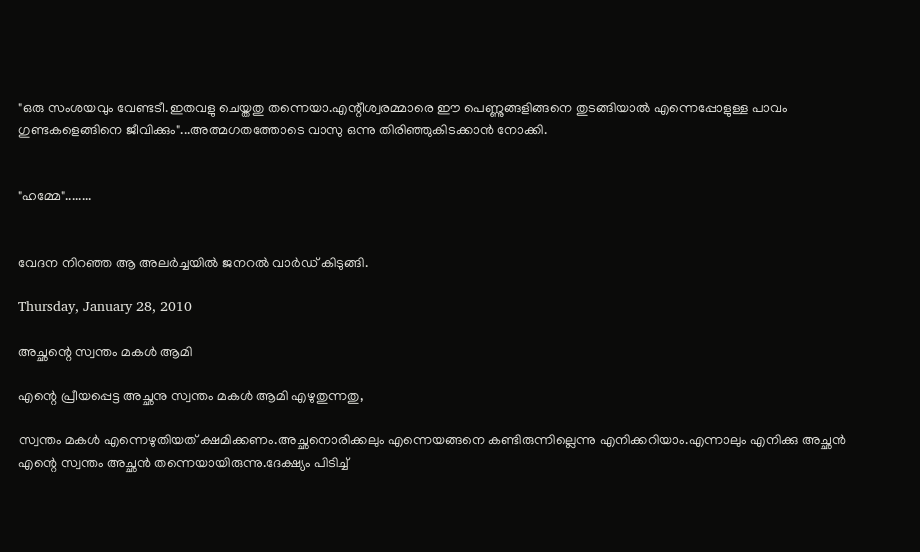"ഒരു സംശയവും വേണ്ടടീ.ഇതവളു ചെയ്തതു തന്നെയാ.എന്റീശ്വരമ്മാരെ ഈ പെണ്ണുങ്ങളിങ്ങനെ തുടങ്ങിയാല്‍ എന്നെപ്പോളുള്ള പാവം ഗുണ്ടകളെങ്ങിനെ ജീവിക്കും"...അത്മഗതത്തോടെ വാസു ഒന്നു തിരിഞ്ഞുകിടക്കാന്‍ നോക്കി.


"ഹമ്മേ"........


വേദന നിറഞ്ഞ ആ അലര്‍ച്ചയില്‍ ജനറല്‍ വാര്‍ഡ് കിടുങ്ങി.

Thursday, January 28, 2010

അച്ഛന്റെ സ്വന്തം മകള്‍ ആമി

എന്റെ പ്രീയപ്പെട്ട അച്ഛനു സ്വന്തം മകള്‍ ആമി എഴുതുന്നതു,

സ്വന്തം മകള്‍ എന്നെഴുതിയത് ക്ഷമിക്കണം.അച്ഛനൊരിക്കലും എന്നെയങ്ങനെ കണ്ടിരുന്നില്ലെന്നു എനിക്കറിയാം.എന്നാലും എനിക്കു അച്ഛന്‍ എന്റെ സ്വന്തം അച്ഛന്‍ തന്നെയായിരുന്നു.ദേക്ഷ്യം പിടിച്ച്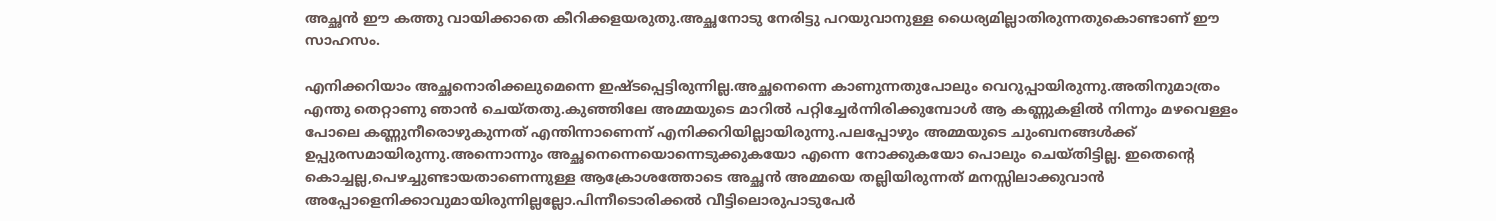അച്ഛന്‍ ഈ കത്തു വായിക്കാതെ കീറിക്കളയരുതു.അച്ഛനോടു നേരിട്ടു പറയുവാനുള്ള ധൈര്യമില്ലാതിരുന്നതുകൊണ്ടാണ് ഈ സാഹസം.

എനിക്കറിയാം അച്ഛനൊരിക്കലുമെന്നെ ഇഷ്ടപ്പെട്ടിരുന്നില്ല.അച്ഛനെന്നെ കാണുന്നതുപോലും വെറുപ്പായിരുന്നു.അതിനുമാത്രം എന്തു തെറ്റാണു ഞാന്‍ ചെയ്തതു.കുഞ്ഞിലേ അമ്മയുടെ മാറില്‍ പറ്റിച്ചേര്‍ന്നിരിക്കുമ്പോള്‍ ആ കണ്ണുകളില്‍ നിന്നും മഴവെള്ളം പോലെ കണ്ണുനീരൊഴുകുന്നത് എന്തിന്നാണെന്ന്‍ എനിക്കറിയില്ലായിരുന്നു.പലപ്പോഴും അമ്മയുടെ ചുംബനങ്ങള്‍‍ക്ക് ഉപ്പുരസമായിരുന്നു.അന്നൊന്നും അച്ഛനെന്നെയൊന്നെടുക്കുകയോ എന്നെ നോക്കുകയോ പൊലും ചെയ്തിട്ടില്ല. ഇതെന്റെ കൊച്ചല്ല,പെഴച്ചുണ്ടായതാണെന്നുള്ള ആക്രോശത്തോടെ അച്ഛന്‍ അമ്മയെ തല്ലിയിരുന്നത് മനസ്സിലാക്കുവാന്‍ അപ്പോളെനിക്കാവുമായിരുന്നില്ലല്ലോ.പിന്നീടൊരിക്കല്‍ വീട്ടിലൊരുപാടുപേര്‍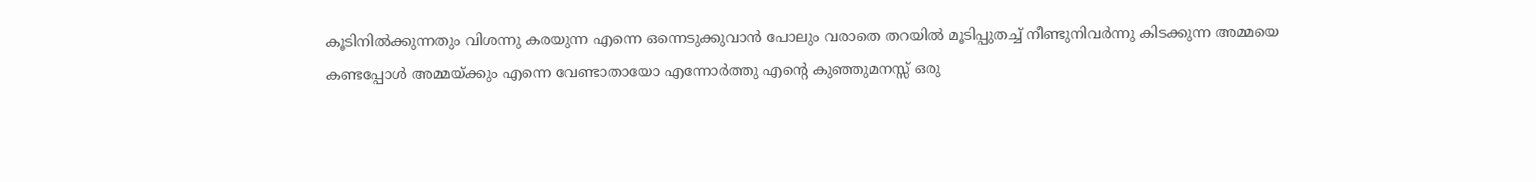കൂടിനില്‍ക്കുന്നതും വിശന്നു കരയുന്ന എന്നെ ഒന്നെടുക്കുവാന്‍ പോലും വരാതെ തറയില്‍ മൂടിപ്പുതച്ച് നീണ്ടുനിവര്‍ന്നു കിടക്കുന്ന അമ്മയെ കണ്ടപ്പോള്‍ അമ്മയ്ക്കും എന്നെ വേണ്ടാതായോ എന്നോര്‍ത്തു എന്റെ കുഞ്ഞുമനസ്സ് ഒരു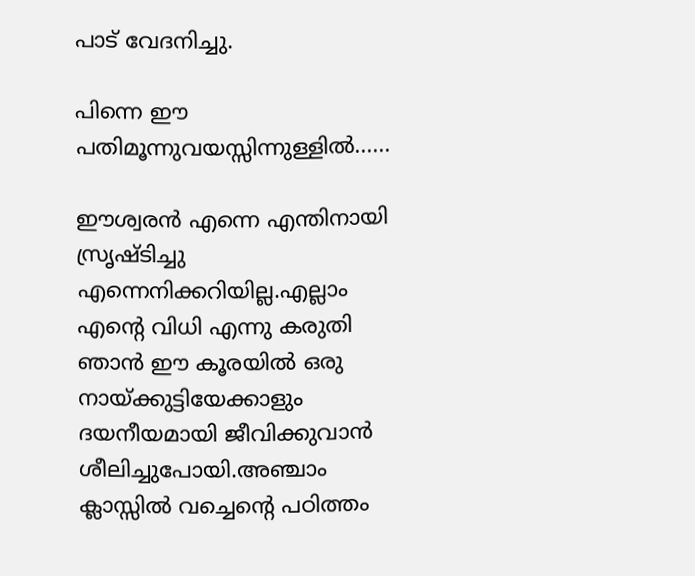പാട് വേദനിച്ചു.

പിന്നെ ഈ പതിമൂന്നുവയസ്സിന്നുള്ളില്‍......

ഈശ്വരന്‍ എന്നെ എന്തിനായി സ്രൃഷ്ടിച്ചു എന്നെനിക്കറിയില്ല.എല്ലാം എന്റെ വിധി എന്നു കരുതി ഞാന്‍ ഈ കൂരയില്‍ ഒരു നായ്ക്കുട്ടിയേക്കാളും ദയനീയമായി ജീവിക്കുവാന്‍ ശീലിച്ചുപോയി.അഞ്ചാം ക്ലാസ്സില്‍ വച്ചെന്റെ പഠിത്തം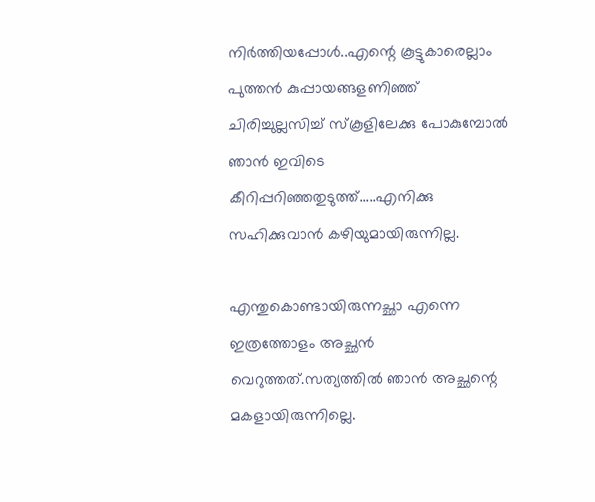നിര്‍ത്തിയപ്പോള്‍..എന്റെ കൂട്ടുകാരെല്ലാം പുത്തന്‍ കുപ്പായങ്ങളണിഞ്ഞ് ചിരിച്ചുല്ലസിച്ച് സ്കൂളിലേക്കു പോകുമ്പോല്‍ ഞാന്‍ ഇവിടെ കീറിപ്പറിഞ്ഞതുടുത്ത്.....എനിക്കു സഹിക്കുവാന്‍ കഴിയുമായിരുന്നില്ല.

എന്തുകൊണ്ടായിരുന്നച്ഛാ എന്നെ ഇത്രത്തോളം അച്ഛന്‍ വെറുത്തത്.സത്യത്തില്‍ ഞാന്‍ അച്ഛന്റെ മകളായിരുന്നില്ലെ.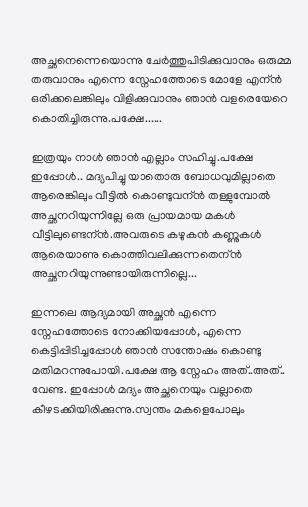അച്ഛനെന്നെയൊന്നു ചേര്‍ത്തുപിടിക്കുവാനും ഒരുമ്മ തരുവാനും എന്നെ സ്നേഹത്തോടെ മോളേ എന്ന്‍ ഒരിക്കലെങ്കിലും വിളിക്കുവാനും ഞാന്‍ വളരെയേറെ കൊതിച്ചിരുന്നു.പക്ഷേ......

ഇത്രയും നാള്‍ ഞാന്‍ എല്ലാം സഹിച്ചു.പക്ഷേ ഇപ്പോള്‍.. മദ്യപിച്ചു യാതൊരു ബോധവുമില്ലാതെ ആരെങ്കിലും വീട്ടില്‍ കൊണ്ടുവന്ന്‍ തള്ളുമ്പോല്‍ അച്ഛനറിയുന്നില്ലേ ഒരു പ്രായമായ മകള്‍ വീട്ടിലുണ്ടെന്ന്‍.അവരുടെ കഴുകന്‍ കണ്ണുകള്‍ ആരെയാണു കൊത്തിവലിക്കുന്നതെന്ന്‍ അച്ഛനറിയുന്നുണ്ടായിരുന്നില്ലെ...

ഇന്നലെ ആദ്യമായി അച്ഛന്‍ എന്നെ സ്നേഹത്തോടെ നോക്കിയപ്പോള്‍, എന്നെ കെട്ടിപ്പിടിച്ചപ്പോള്‍ ഞാന്‍ സന്തോഷം കൊണ്ടു മതിമറന്നുപോയി.പക്ഷേ ആ സ്നേഹം അത്..അത്.. വേണ്ട. ഇപ്പോള്‍ മദ്യം അച്ഛനെയും വല്ലാതെ കീഴടക്കിയിരിക്കുന്നു.സ്വന്തം മകളെപോലും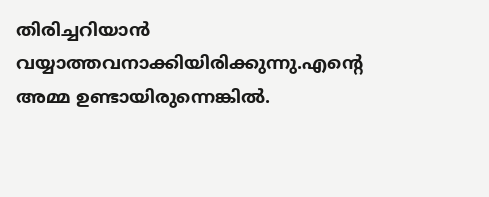തിരിച്ചറിയാന്‍ വയ്യാത്തവനാക്കിയിരിക്കുന്നു.എന്റെ അമ്മ ഉണ്ടായിരുന്നെങ്കില്‍.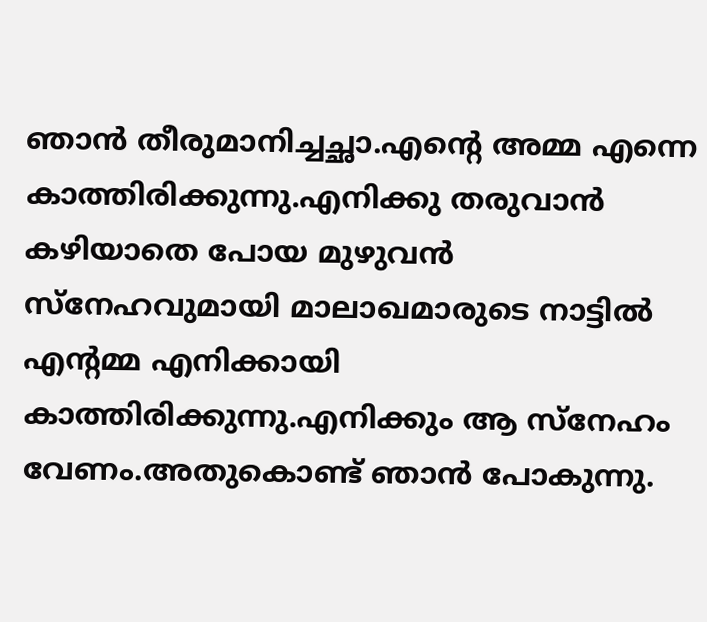ഞാന്‍ തീരുമാനിച്ചച്ഛാ.എന്റെ അമ്മ എന്നെ കാത്തിരിക്കുന്നു.എനിക്കു തരുവാന്‍ കഴിയാതെ പോയ മുഴുവന്‍ സ്നേഹവുമായി മാലാഖമാരുടെ നാട്ടില്‍ എന്റമ്മ എനിക്കായി കാത്തിരിക്കുന്നു.എനിക്കും ആ സ്നേഹം വേണം.അതുകൊണ്ട് ഞാന്‍ പോകുന്നു.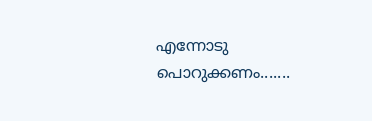എന്നോടു പൊറുക്കണം.......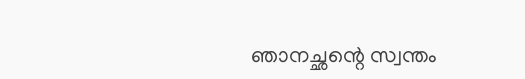ഞാനച്ഛന്റെ സ്വന്തം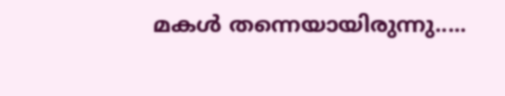മകള്‍ തന്നെയായിരുന്നു.....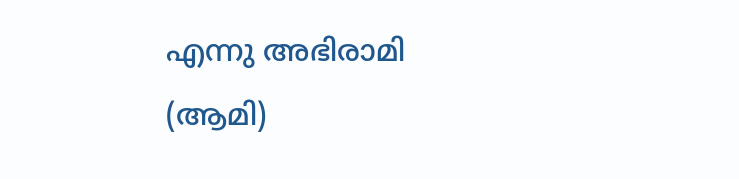എന്നു അഭിരാമി
(ആമി)